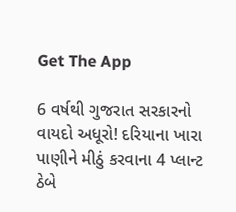Get The App

6 વર્ષથી ગુજરાત સરકારનો વાયદો અધૂરો! દરિયાના ખારા પાણીને મીઠું કરવાના 4 પ્લાન્ટ ઠેબે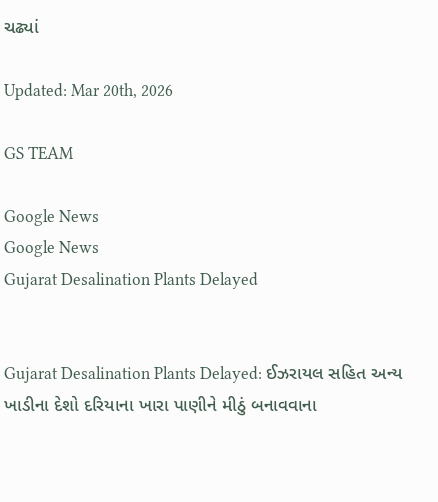ચઢ્યાં

Updated: Mar 20th, 2026

GS TEAM

Google News
Google News
Gujarat Desalination Plants Delayed


Gujarat Desalination Plants Delayed: ઈઝરાયલ સહિત અન્ય ખાડીના દેશો દરિયાના ખારા પાણીને મીઠું બનાવવાના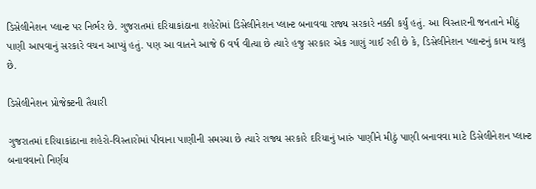ડિસેલીનેશન પ્લાન્ટ પર નિર્ભર છે. ગુજરાતમાં દરિયાકાંઠાના શહેરોમાં ડિસેલીનેશન પ્લાન્ટ બનાવવા રાજ્ય સરકારે નક્કી કર્યું હતું. આ વિસ્તારની જનતાને મીઠું પાણી આપવાનું સરકારે વચન આપ્યું હતું. પણ આ વાતને આજે 6 વર્ષ વીત્યા છે ત્યારે હજુ સરકાર એક ગાણું ગાઈ રહી છે કે, ડિસેલીનેશન પ્લાન્ટનું કામ ચાલુ છે.

ડિસેલીનેશન પ્રોજેક્ટની તૈયારી

ગુજરાતમાં દરિયાકાંઠાના શહેરો-વિસ્તારોમાં પીવાના પાણીની સમસ્યા છે ત્યારે રાજ્ય સરકારે દરિયાનું ખારું પાણીને મીઠું પાણી બનાવવા માટે ડિસેલીનેશન પ્લાન્ટ બનાવવાનો નિર્ણય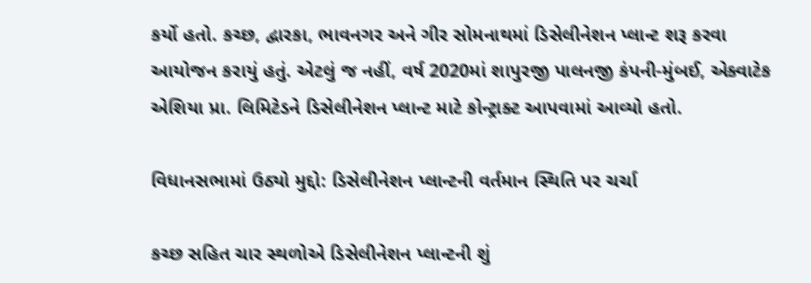કર્યો હતો. કચ્છ, દ્વારકા, ભાવનગર અને ગીર સોમનાથમાં ડિસેલીનેશન પ્લાન્ટ શરૂ કરવા આયોજન કરાયું હતું. એટલું જ નહીં, વર્ષ 2020માં શાપુરજી પાલનજી કંપની-મુંબઈ, એક્વાટેક એશિયા પ્રા. લિમિટેડને ડિસેલીનેશન પ્લાન્ટ માટે કોન્ટ્રાક્ટ આપવામાં આવ્યો હતો.

વિધાનસભામાં ઉઠ્યો મુદ્દો: ડિસેલીનેશન પ્લાન્ટની વર્તમાન સ્થિતિ પર ચર્ચા

કચ્છ સહિત ચાર સ્થળોએ ડિસેલીનેશન પ્લાન્ટની શું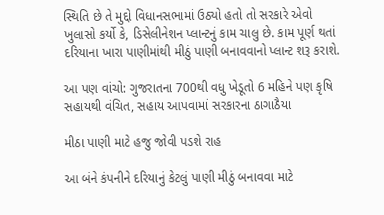સ્થિતિ છે તે મુદ્દો વિધાનસભામાં ઉઠ્યો હતો તો સરકારે એવો ખુલાસો કર્યો કે, ડિસેલીનેશન પ્લાન્ટનું કામ ચાલુ છે. કામ પૂર્ણ થતાં દરિયાના ખારા પાણીમાંથી મીઠું પાણી બનાવવાનો પ્લાન્ટ શરૂ કરાશે.

આ પણ વાંચો: ગુજરાતના 700થી વધુ ખેડૂતો 6 મહિને પણ કૃષિ સહાયથી વંચિત, સહાય આપવામાં સરકારના ઠાગાઠૈયા

મીઠા પાણી માટે હજુ જોવી પડશે રાહ

આ બંને કંપનીને દરિયાનું કેટલું પાણી મીઠું બનાવવા માટે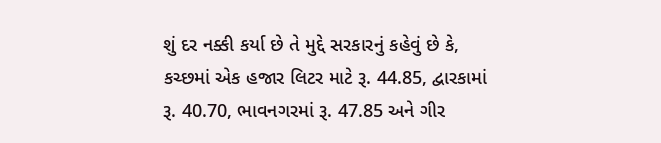શું દર નક્કી કર્યા છે તે મુદ્દે સરકારનું કહેવું છે કે, કચ્છમાં એક હજાર લિટર માટે રૂ. 44.85, દ્વારકામાં રૂ. 40.70, ભાવનગરમાં રૂ. 47.85 અને ગીર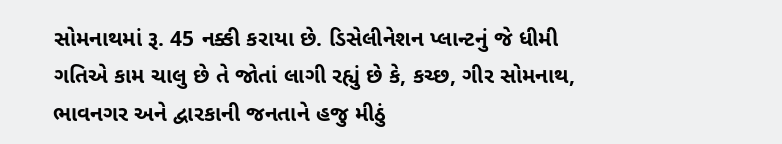સોમનાથમાં રૂ. 45 નક્કી કરાયા છે. ડિસેલીનેશન પ્લાન્ટનું જે ધીમી ગતિએ કામ ચાલુ છે તે જોતાં લાગી રહ્યું છે કે, કચ્છ, ગીર સોમનાથ, ભાવનગર અને દ્વારકાની જનતાને હજુ મીઠું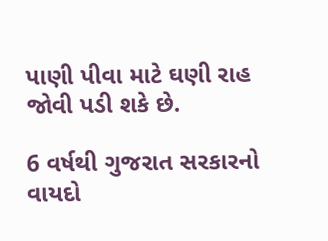પાણી પીવા માટે ઘણી રાહ જોવી પડી શકે છે.

6 વર્ષથી ગુજરાત સરકારનો વાયદો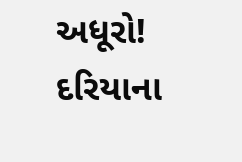અધૂરો! દરિયાના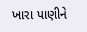ખારા પાણીને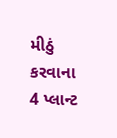મીઠું કરવાના 4 પ્લાન્ટ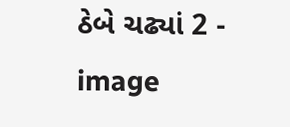ઠેબે ચઢ્યાં 2 - image